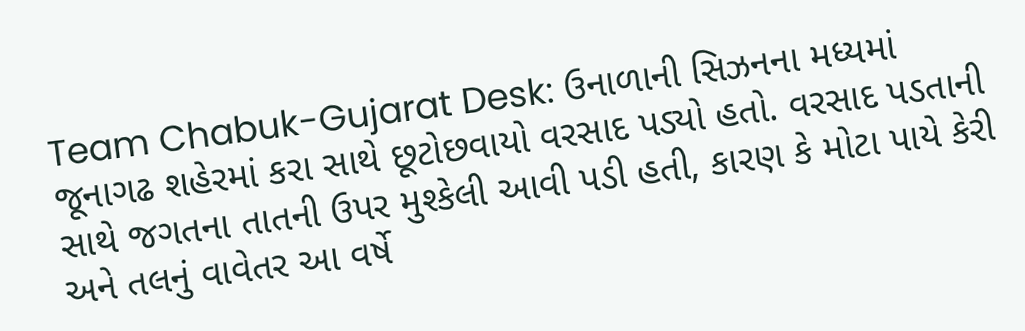Team Chabuk-Gujarat Desk: ઉનાળાની સિઝનના મધ્યમાં જૂનાગઢ શહેરમાં કરા સાથે છૂટોછવાયો વરસાદ પડ્યો હતો. વરસાદ પડતાની સાથે જગતના તાતની ઉપર મુશ્કેલી આવી પડી હતી, કારણ કે મોટા પાયે કેરી અને તલનું વાવેતર આ વર્ષે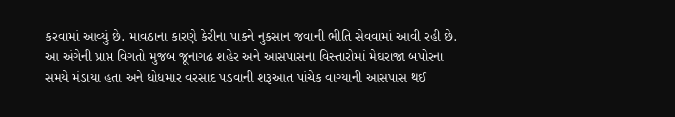કરવામાં આવ્યું છે. માવઠાના કારણે કેરીના પાકને નુકસાન જવાની ભીતિ સેવવામાં આવી રહી છે.
આ અંગેની પ્રાપ્ત વિગતો મુજબ જૂનાગઢ શહેર અને આસપાસના વિસ્તારોમાં મેઘરાજા બપોરના સમયે મંડાયા હતા અને ધોધમાર વરસાદ પડવાની શરૂઆત પાંચેક વાગ્યાની આસપાસ થઈ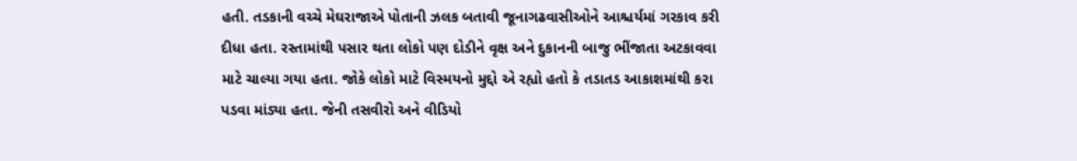હતી. તડકાની વચ્ચે મેઘરાજાએ પોતાની ઝલક બતાવી જૂનાગઢવાસીઓને આશ્ચર્યમાં ગરકાવ કરી દીધા હતા. રસ્તામાંથી પસાર થતા લોકો પણ દોડીને વૃક્ષ અને દુકાનની બાજુ ભીંજાતા અટકાવવા માટે ચાલ્યા ગયા હતા. જોકે લોકો માટે વિસ્મયનો મુદ્દો એ રહ્યો હતો કે તડાતડ આકાશમાંથી કરા પડવા માંડ્યા હતા. જેની તસવીરો અને વીડિયો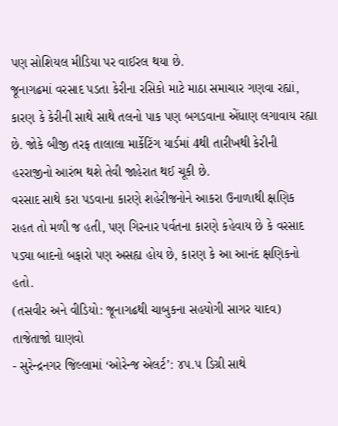પણ સોશિયલ મીડિયા પર વાઈરલ થયા છે.
જૂનાગઢમાં વરસાદ પડતા કેરીના રસિકો માટે માઠા સમાચાર ગણવા રહ્યાં, કારણ કે કેરીની સાથે સાથે તલનો પાક પણ બગડવાના એંધાણ લગાવાય રહ્યા છે. જોકે બીજી તરફ તાલાલા માર્કેટિંગ યાર્ડમાં 4થી તારીખથી કેરીની હરરાજીનો આરંભ થશે તેવી જાહેરાત થઈ ચૂકી છે.
વરસાદ સાથે કરા પડવાના કારણે શહેરીજનોને આકરા ઉનાળાથી ક્ષણિક રાહત તો મળી જ હતી, પણ ગિરનાર પર્વતના કારણે કહેવાય છે કે વરસાદ પડ્યા બાદનો બફારો પણ અસહ્ય હોય છે, કારણ કે આ આનંદ ક્ષણિકનો હતો.
(તસવીર અને વીડિયો: જૂનાગઢથી ચાબુકના સહયોગી સાગર યાદવ)
તાજેતાજો ઘાણવો
- સુરેન્દ્રનગર જિલ્લામાં ‘ઓરેન્જ એલર્ટ’: ૪૫.૫ ડિગ્રી સાથે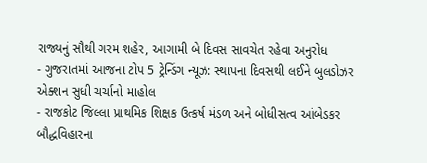રાજ્યનું સૌથી ગરમ શહેર, આગામી બે દિવસ સાવચેત રહેવા અનુરોધ
- ગુજરાતમાં આજના ટોપ 5 ટ્રેન્ડિંગ ન્યૂઝ: સ્થાપના દિવસથી લઈને બુલડોઝર એક્શન સુધી ચર્ચાનો માહોલ
- રાજકોટ જિલ્લા પ્રાથમિક શિક્ષક ઉત્કર્ષ મંડળ અને બોધીસત્વ આંબેડકર બૌદ્ધવિહારના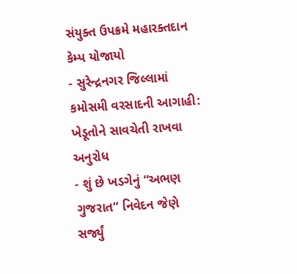સંયુક્ત ઉપક્રમે મહારક્તદાન કેમ્પ યોજાયો
- સુરેન્દ્રનગર જિલ્લામાં કમોસમી વરસાદની આગાહી: ખેડૂતોને સાવચેતી રાખવા અનુરોધ
- શું છે ખડગેનું “અભણ ગુજરાત” નિવેદન જેણે સર્જ્યું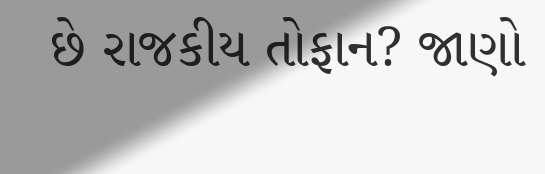છે રાજકીય તોફાન? જાણો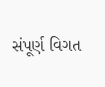સંપૂર્ણ વિગત